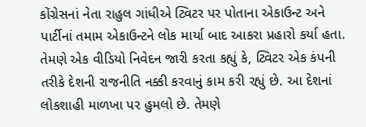કોંગ્રેસનાં નેતા રાહુલ ગાંધીએ ટ્વિટર પર પોતાના એકાઉન્ટ અને પાર્ટીનાં તમામ એકાઉન્ટને લોક માર્યા બાદ આકરા પ્રહારો કર્યા હતા. તેમણે એક વીડિયો નિવેદન જારી કરતા કહ્યું કે, ટ્વિટર એક કંપની તરીકે દેશની રાજનીતિ નક્કી કરવાનું કામ કરી રહ્યું છે. આ દેશનાં લોકશાહી માળખા પર હુમલો છે. તેમણે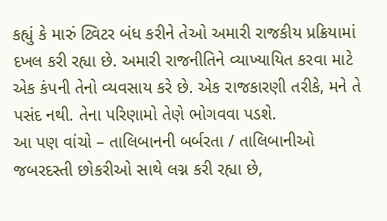કહ્યું કે મારું ટ્વિટર બંધ કરીને તેઓ અમારી રાજકીય પ્રક્રિયામાં દખલ કરી રહ્યા છે. અમારી રાજનીતિને વ્યાખ્યાયિત કરવા માટે એક કંપની તેનો વ્યવસાય કરે છે. એક રાજકારણી તરીકે, મને તે પસંદ નથી. તેના પરિણામો તેણે ભોગવવા પડશે.
આ પણ વાંચો – તાલિબાનની બર્બરતા / તાલિબાનીઓ જબરદસ્તી છોકરીઓ સાથે લગ્ન કરી રહ્યા છે,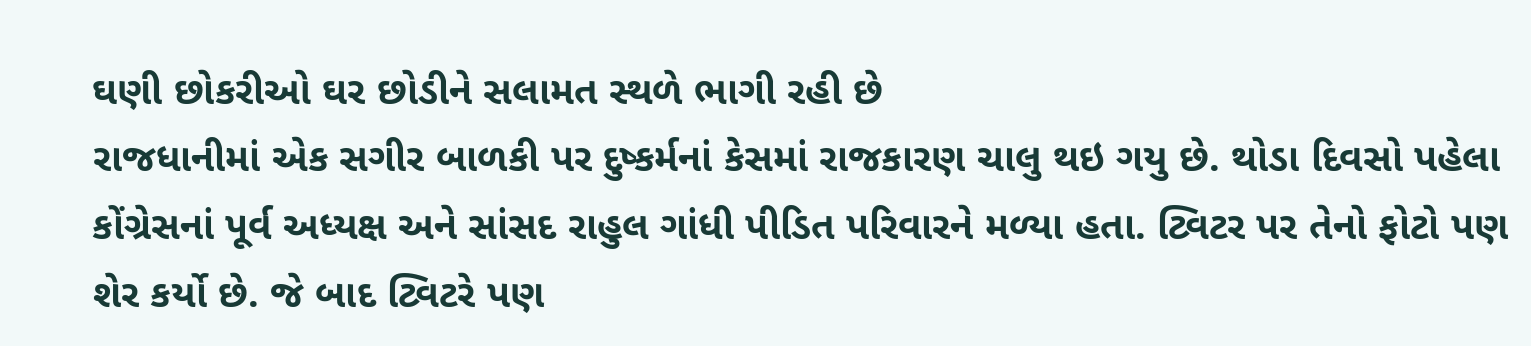ઘણી છોકરીઓ ઘર છોડીને સલામત સ્થળે ભાગી રહી છે
રાજધાનીમાં એક સગીર બાળકી પર દુષ્કર્મનાં કેસમાં રાજકારણ ચાલુ થઇ ગયુ છે. થોડા દિવસો પહેલા કોંગ્રેસનાં પૂર્વ અધ્યક્ષ અને સાંસદ રાહુલ ગાંધી પીડિત પરિવારને મળ્યા હતા. ટ્વિટર પર તેનો ફોટો પણ શેર કર્યો છે. જે બાદ ટ્વિટરે પણ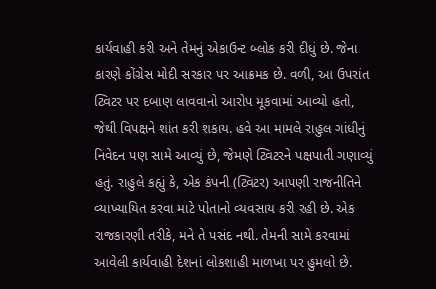કાર્યવાહી કરી અને તેમનું એકાઉન્ટ બ્લોક કરી દીધું છે. જેના કારણે કોંગ્રેસ મોદી સરકાર પર આક્રમક છે. વળી, આ ઉપરાંત ટ્વિટર પર દબાણ લાવવાનો આરોપ મૂકવામાં આવ્યો હતો, જેથી વિપક્ષને શાંત કરી શકાય. હવે આ મામલે રાહુલ ગાંધીનું નિવેદન પણ સામે આવ્યું છે, જેમણે ટ્વિટરને પક્ષપાતી ગણાવ્યું હતું. રાહુલે કહ્યું કે, એક કંપની (ટ્વિટર) આપણી રાજનીતિને વ્યાખ્યાયિત કરવા માટે પોતાનો વ્યવસાય કરી રહી છે. એક રાજકારણી તરીકે, મને તે પસંદ નથી. તેમની સામે કરવામાં આવેલી કાર્યવાહી દેશનાં લોકશાહી માળખા પર હુમલો છે.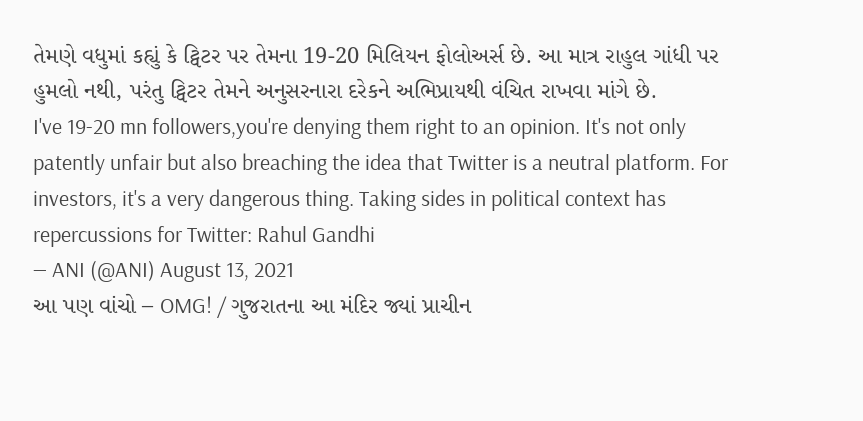તેમણે વધુમાં કહ્યું કે ટ્વિટર પર તેમના 19-20 મિલિયન ફોલોઅર્સ છે. આ માત્ર રાહુલ ગાંધી પર હુમલો નથી, પરંતુ ટ્વિટર તેમને અનુસરનારા દરેકને અભિપ્રાયથી વંચિત રાખવા માંગે છે.
I've 19-20 mn followers,you're denying them right to an opinion. It's not only patently unfair but also breaching the idea that Twitter is a neutral platform. For investors, it's a very dangerous thing. Taking sides in political context has repercussions for Twitter: Rahul Gandhi
— ANI (@ANI) August 13, 2021
આ પણ વાંચો – OMG! / ગુજરાતના આ મંદિર જ્યાં પ્રાચીન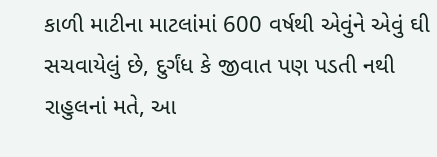કાળી માટીના માટલાંમાં 600 વર્ષથી એવુંને એવું ઘી સચવાયેલું છે, દુર્ગંધ કે જીવાત પણ પડતી નથી
રાહુલનાં મતે, આ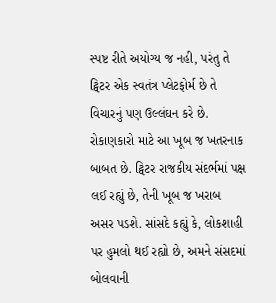સ્પષ્ટ રીતે અયોગ્ય જ નહી, પરંતુ તે ટ્વિટર એક સ્વતંત્ર પ્લેટફોર્મ છે તે વિચારનું પણ ઉલ્લંઘન કરે છે. રોકાણકારો માટે આ ખૂબ જ ખતરનાક બાબત છે. ટ્વિટર રાજકીય સંદર્ભમાં પક્ષ લઈ રહ્યું છે, તેની ખૂબ જ ખરાબ અસર પડશે. સાંસદે કહ્યું કે, લોકશાહી પર હુમલો થઈ રહ્યો છે, અમને સંસદમાં બોલવાની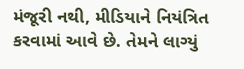મંજૂરી નથી, મીડિયાને નિયંત્રિત કરવામાં આવે છે. તેમને લાગ્યું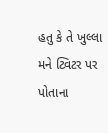હતુ કે તે ખુલ્લા મને ટ્વિટર પર પોતાના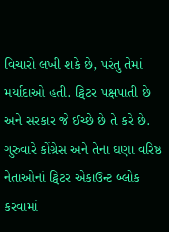વિચારો લખી શકે છે, પરંતુ તેમાં મર્યાદાઓ હતી. ટ્વિટર પક્ષપાતી છે અને સરકાર જે ઈચ્છે છે તે કરે છે. ગુરુવારે કોંગ્રેસ અને તેના ઘણા વરિષ્ઠ નેતાઓનાં ટ્વિટર એકાઉન્ટ બ્લોક કરવામાં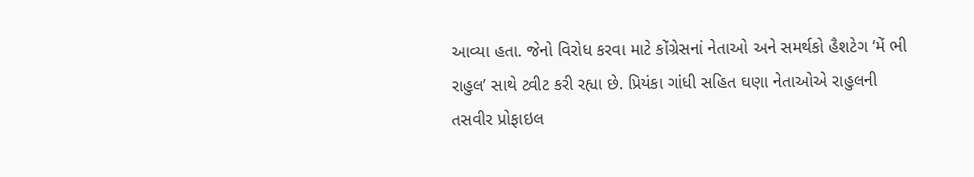આવ્યા હતા. જેનો વિરોધ કરવા માટે કોંગ્રેસનાં નેતાઓ અને સમર્થકો હૈશટેગ ‘મેં ભી રાહુલ’ સાથે ટ્વીટ કરી રહ્યા છે. પ્રિયંકા ગાંધી સહિત ઘણા નેતાઓએ રાહુલની તસવીર પ્રોફાઇલ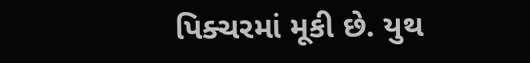પિક્ચરમાં મૂકી છે. યુથ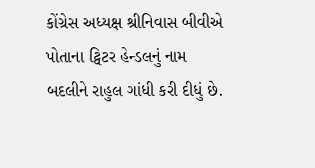કોંગ્રેસ અધ્યક્ષ શ્રીનિવાસ બીવીએ પોતાના ટ્વિટર હેન્ડલનું નામ બદલીને રાહુલ ગાંધી કરી દીધું છે.